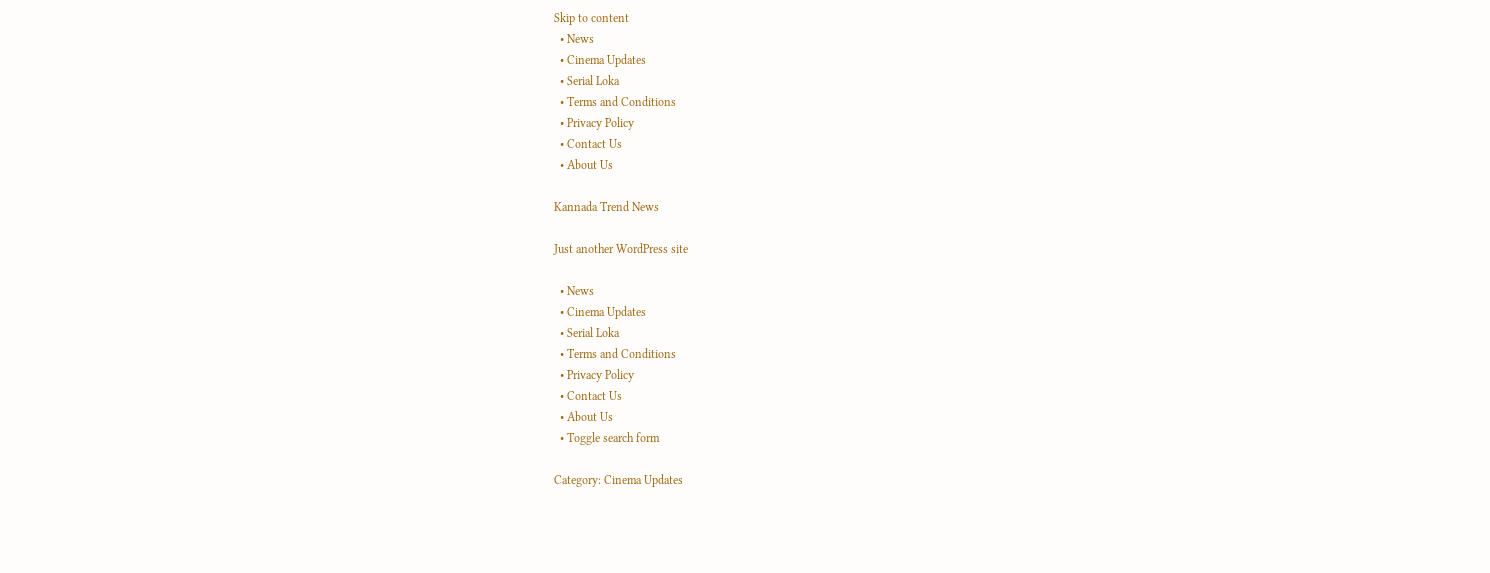Skip to content
  • News
  • Cinema Updates
  • Serial Loka
  • Terms and Conditions
  • Privacy Policy
  • Contact Us
  • About Us

Kannada Trend News

Just another WordPress site

  • News
  • Cinema Updates
  • Serial Loka
  • Terms and Conditions
  • Privacy Policy
  • Contact Us
  • About Us
  • Toggle search form

Category: Cinema Updates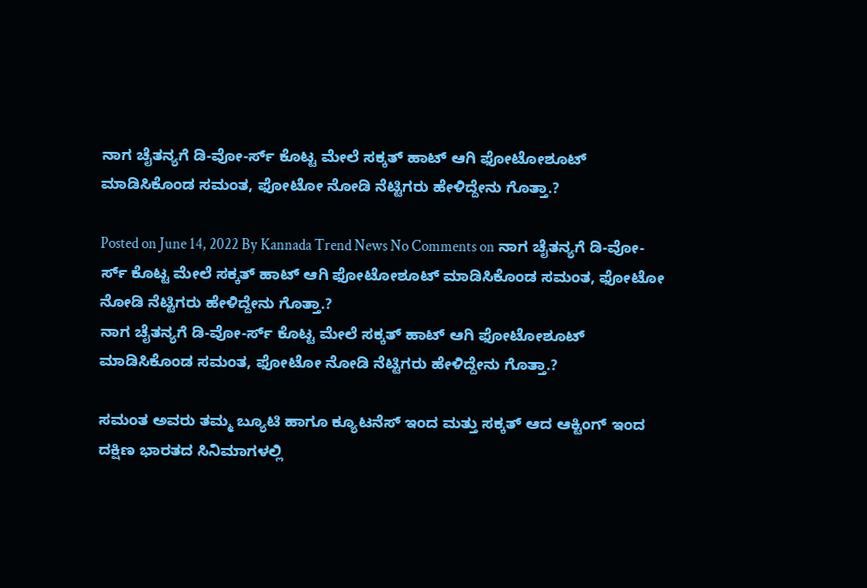ನಾಗ ಚೈತನ್ಯಗೆ ಡಿ-ವೋ-ರ್ಸ್ ಕೊಟ್ಟ ಮೇಲೆ ಸಕ್ಕತ್ ಹಾಟ್ ಆಗಿ ಫೋಟೋಶೂಟ್ ಮಾಡಿಸಿಕೊಂಡ ಸಮಂತ, ಫೋಟೋ ನೋಡಿ ನೆಟ್ಟಿಗರು ಹೇಳಿದ್ದೇನು ಗೊತ್ತಾ.?

Posted on June 14, 2022 By Kannada Trend News No Comments on ನಾಗ ಚೈತನ್ಯಗೆ ಡಿ-ವೋ-ರ್ಸ್ ಕೊಟ್ಟ ಮೇಲೆ ಸಕ್ಕತ್ ಹಾಟ್ ಆಗಿ ಫೋಟೋಶೂಟ್ ಮಾಡಿಸಿಕೊಂಡ ಸಮಂತ, ಫೋಟೋ ನೋಡಿ ನೆಟ್ಟಿಗರು ಹೇಳಿದ್ದೇನು ಗೊತ್ತಾ.?
ನಾಗ ಚೈತನ್ಯಗೆ ಡಿ-ವೋ-ರ್ಸ್ ಕೊಟ್ಟ ಮೇಲೆ ಸಕ್ಕತ್ ಹಾಟ್ ಆಗಿ ಫೋಟೋಶೂಟ್ ಮಾಡಿಸಿಕೊಂಡ ಸಮಂತ, ಫೋಟೋ ನೋಡಿ ನೆಟ್ಟಿಗರು ಹೇಳಿದ್ದೇನು ಗೊತ್ತಾ.?

ಸಮಂತ ಅವರು ತಮ್ಮ ಬ್ಯೂಟಿ ಹಾಗೂ ಕ್ಯೂಟನೆಸ್ ಇಂದ ಮತ್ತು ಸಕ್ಕತ್ ಆದ ಆಕ್ಟಿಂಗ್ ಇಂದ ದಕ್ಷಿಣ ಭಾರತದ ಸಿನಿಮಾಗಳಲ್ಲಿ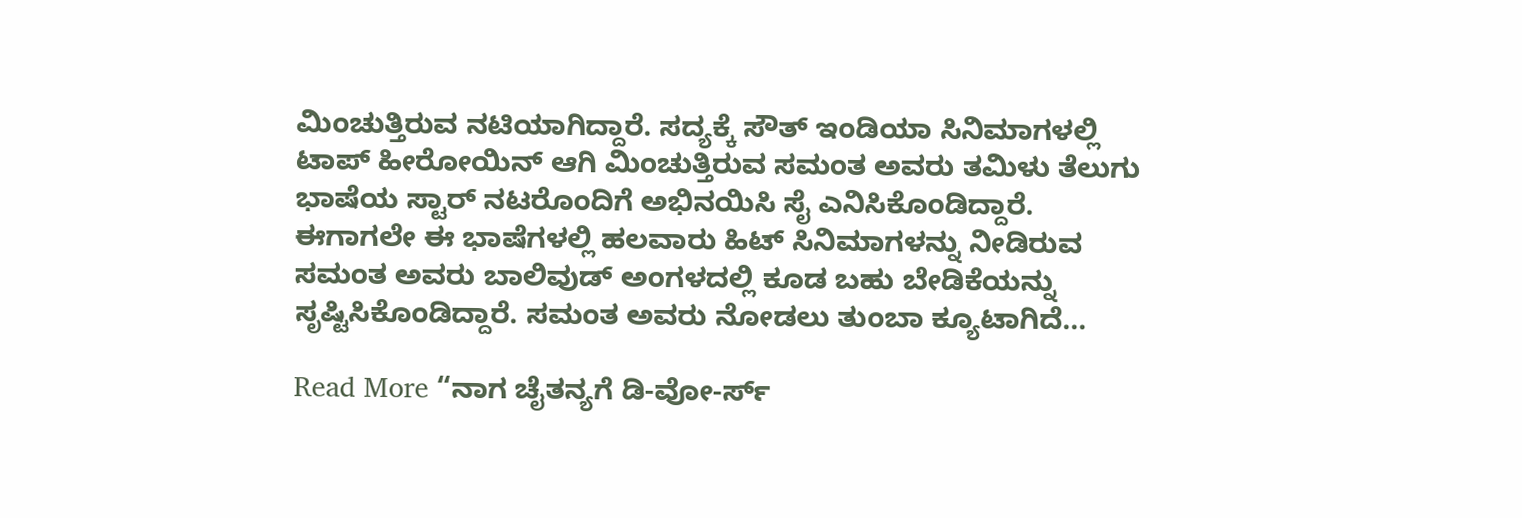ಮಿಂಚುತ್ತಿರುವ ನಟಿಯಾಗಿದ್ದಾರೆ. ಸದ್ಯಕ್ಕೆ ಸೌತ್ ಇಂಡಿಯಾ ಸಿನಿಮಾಗಳಲ್ಲಿ ಟಾಪ್ ಹೀರೋಯಿನ್ ಆಗಿ ಮಿಂಚುತ್ತಿರುವ ಸಮಂತ ಅವರು ತಮಿಳು ತೆಲುಗು ಭಾಷೆಯ ಸ್ಟಾರ್ ನಟರೊಂದಿಗೆ ಅಭಿನಯಿಸಿ ಸೈ ಎನಿಸಿಕೊಂಡಿದ್ದಾರೆ. ಈಗಾಗಲೇ ಈ ಭಾಷೆಗಳಲ್ಲಿ ಹಲವಾರು ಹಿಟ್ ಸಿನಿಮಾಗಳನ್ನು ನೀಡಿರುವ ಸಮಂತ ಅವರು ಬಾಲಿವುಡ್ ಅಂಗಳದಲ್ಲಿ ಕೂಡ ಬಹು ಬೇಡಿಕೆಯನ್ನು ಸೃಷ್ಟಿಸಿಕೊಂಡಿದ್ದಾರೆ. ಸಮಂತ ಅವರು ನೋಡಲು ತುಂಬಾ ಕ್ಯೂಟಾಗಿದೆ…

Read More “ನಾಗ ಚೈತನ್ಯಗೆ ಡಿ-ವೋ-ರ್ಸ್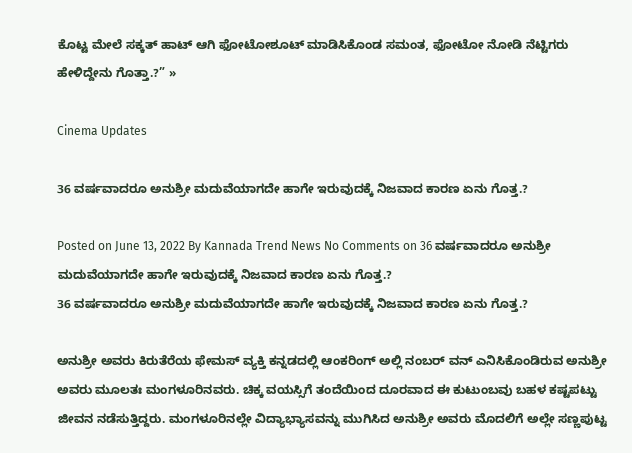ಕೊಟ್ಟ ಮೇಲೆ ಸಕ್ಕತ್ ಹಾಟ್ ಆಗಿ ಫೋಟೋಶೂಟ್ ಮಾಡಿಸಿಕೊಂಡ ಸಮಂತ, ಫೋಟೋ ನೋಡಿ ನೆಟ್ಟಿಗರು ಹೇಳಿದ್ದೇನು ಗೊತ್ತಾ.?” »

Cinema Updates

36 ವರ್ಷವಾದರೂ ಅನುಶ್ರೀ ಮದುವೆಯಾಗದೇ ಹಾಗೇ ಇರುವುದಕ್ಕೆ ನಿಜವಾದ ಕಾರಣ ಏನು ಗೊತ್ತ.?

Posted on June 13, 2022 By Kannada Trend News No Comments on 36 ವರ್ಷವಾದರೂ ಅನುಶ್ರೀ ಮದುವೆಯಾಗದೇ ಹಾಗೇ ಇರುವುದಕ್ಕೆ ನಿಜವಾದ ಕಾರಣ ಏನು ಗೊತ್ತ.?
36 ವರ್ಷವಾದರೂ ಅನುಶ್ರೀ ಮದುವೆಯಾಗದೇ ಹಾಗೇ ಇರುವುದಕ್ಕೆ ನಿಜವಾದ ಕಾರಣ ಏನು ಗೊತ್ತ.?

ಅನುಶ್ರೀ ಅವರು ಕಿರುತೆರೆಯ ಫೇಮಸ್ ವ್ಯಕ್ತಿ ಕನ್ನಡದಲ್ಲಿ ಆಂಕರಿಂಗ್ ಅಲ್ಲಿ ನಂಬರ್ ವನ್ ಎನಿಸಿಕೊಂಡಿರುವ ಅನುಶ್ರೀ ಅವರು ಮೂಲತಃ ಮಂಗಳೂರಿನವರು. ಚಿಕ್ಕ ವಯಸ್ಸಿಗೆ ತಂದೆಯಿಂದ ದೂರವಾದ ಈ ಕುಟುಂಬವು ಬಹಳ ಕಷ್ಟಪಟ್ಟು ಜೀವನ ನಡೆಸುತ್ತಿದ್ದರು. ಮಂಗಳೂರಿನಲ್ಲೇ ವಿದ್ಯಾಭ್ಯಾಸವನ್ನು ಮುಗಿಸಿದ ಅನುಶ್ರೀ ಅವರು ಮೊದಲಿಗೆ ಅಲ್ಲೇ ಸಣ್ಣಪುಟ್ಟ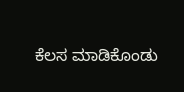ಕೆಲಸ ಮಾಡಿಕೊಂಡು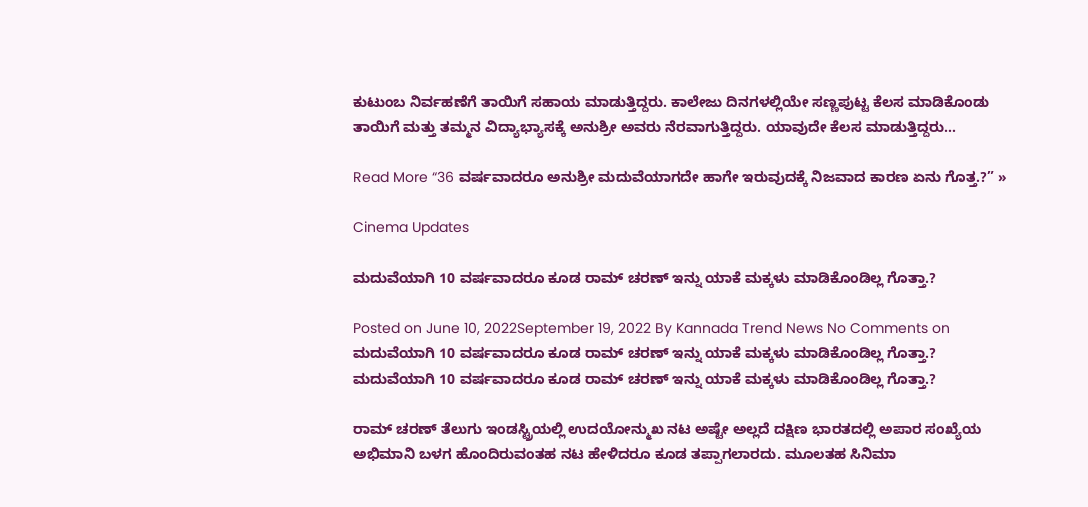ಕುಟುಂಬ ನಿರ್ವಹಣೆಗೆ ತಾಯಿಗೆ ಸಹಾಯ ಮಾಡುತ್ತಿದ್ದರು. ಕಾಲೇಜು ದಿನಗಳಲ್ಲಿಯೇ ಸಣ್ಣಪುಟ್ಟ ಕೆಲಸ ಮಾಡಿಕೊಂಡು ತಾಯಿಗೆ ಮತ್ತು ತಮ್ಮನ ವಿದ್ಯಾಭ್ಯಾಸಕ್ಕೆ ಅನುಶ್ರೀ ಅವರು ನೆರವಾಗುತ್ತಿದ್ದರು. ಯಾವುದೇ ಕೆಲಸ ಮಾಡುತ್ತಿದ್ದರು…

Read More “36 ವರ್ಷವಾದರೂ ಅನುಶ್ರೀ ಮದುವೆಯಾಗದೇ ಹಾಗೇ ಇರುವುದಕ್ಕೆ ನಿಜವಾದ ಕಾರಣ ಏನು ಗೊತ್ತ.?” »

Cinema Updates

ಮದುವೆಯಾಗಿ 10 ವರ್ಷವಾದರೂ ಕೂಡ ರಾಮ್ ಚರಣ್ ಇನ್ನು ಯಾಕೆ ಮಕ್ಕಳು ಮಾಡಿಕೊಂಡಿಲ್ಲ ಗೊತ್ತಾ‌.?

Posted on June 10, 2022September 19, 2022 By Kannada Trend News No Comments on ಮದುವೆಯಾಗಿ 10 ವರ್ಷವಾದರೂ ಕೂಡ ರಾಮ್ ಚರಣ್ ಇನ್ನು ಯಾಕೆ ಮಕ್ಕಳು ಮಾಡಿಕೊಂಡಿಲ್ಲ ಗೊತ್ತಾ‌.?
ಮದುವೆಯಾಗಿ 10 ವರ್ಷವಾದರೂ ಕೂಡ ರಾಮ್ ಚರಣ್ ಇನ್ನು ಯಾಕೆ ಮಕ್ಕಳು ಮಾಡಿಕೊಂಡಿಲ್ಲ ಗೊತ್ತಾ‌.?

ರಾಮ್ ಚರಣ್ ತೆಲುಗು ಇಂಡಸ್ಟ್ರಿಯಲ್ಲಿ ಉದಯೋನ್ಮುಖ ನಟ ಅಷ್ಟೇ ಅಲ್ಲದೆ ದಕ್ಷಿಣ ಭಾರತದಲ್ಲಿ ಅಪಾರ ಸಂಖ್ಯೆಯ ಅಭಿಮಾನಿ ಬಳಗ ಹೊಂದಿರುವಂತಹ ನಟ ಹೇಳಿದರೂ ಕೂಡ ತಪ್ಪಾಗಲಾರದು. ಮೂಲತಹ ಸಿನಿಮಾ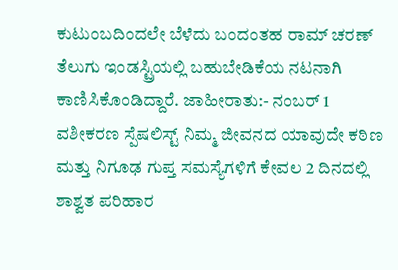ಕುಟುಂಬದಿಂದಲೇ ಬೆಳೆದು ಬಂದಂತಹ ರಾಮ್ ಚರಣ್ ತೆಲುಗು ಇಂಡಸ್ಟ್ರಿಯಲ್ಲಿ ಬಹುಬೇಡಿಕೆಯ ನಟನಾಗಿ ಕಾಣಿಸಿಕೊಂಡಿದ್ದಾರೆ. ಜಾಹೀರಾತು:- ನಂಬರ್ 1 ವಶೀಕರಣ ಸ್ಪೆಷಲಿಸ್ಟ್ ನಿಮ್ಮ ಜೀವನದ ಯಾವುದೇ ಕಠಿಣ ಮತ್ತು ನಿಗೂಢ ಗುಪ್ತ ಸಮಸ್ಯೆಗಳಿಗೆ ಕೇವಲ 2 ದಿನದಲ್ಲಿ ಶಾಶ್ವತ ಪರಿಹಾರ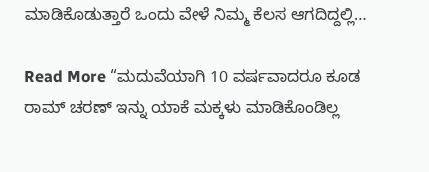ಮಾಡಿಕೊಡುತ್ತಾರೆ ಒಂದು ವೇಳೆ ನಿಮ್ಮ ಕೆಲಸ ಆಗದಿದ್ದಲ್ಲಿ…

Read More “ಮದುವೆಯಾಗಿ 10 ವರ್ಷವಾದರೂ ಕೂಡ ರಾಮ್ ಚರಣ್ ಇನ್ನು ಯಾಕೆ ಮಕ್ಕಳು ಮಾಡಿಕೊಂಡಿಲ್ಲ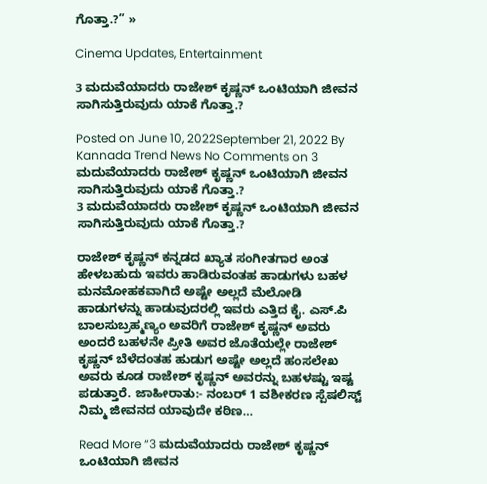ಗೊತ್ತಾ‌.?” »

Cinema Updates, Entertainment

3 ಮದುವೆಯಾದರು ರಾಜೇಶ್ ಕೃಷ್ಣನ್ ಒಂಟಿಯಾಗಿ ಜೀವನ ಸಾಗಿಸುತ್ತಿರುವುದು ಯಾಕೆ ಗೊತ್ತಾ.?

Posted on June 10, 2022September 21, 2022 By Kannada Trend News No Comments on 3 ಮದುವೆಯಾದರು ರಾಜೇಶ್ ಕೃಷ್ಣನ್ ಒಂಟಿಯಾಗಿ ಜೀವನ ಸಾಗಿಸುತ್ತಿರುವುದು ಯಾಕೆ ಗೊತ್ತಾ.?
3 ಮದುವೆಯಾದರು ರಾಜೇಶ್ ಕೃಷ್ಣನ್ ಒಂಟಿಯಾಗಿ ಜೀವನ ಸಾಗಿಸುತ್ತಿರುವುದು ಯಾಕೆ ಗೊತ್ತಾ.?

ರಾಜೇಶ್ ಕೃಷ್ಣನ್ ಕನ್ನಡದ ಖ್ಯಾತ ಸಂಗೀತಗಾರ ಅಂತ ಹೇಳಬಹುದು ಇವರು ಹಾಡಿರುವಂತಹ ಹಾಡುಗಳು ಬಹಳ ಮನಮೋಹಕವಾಗಿದೆ ಅಷ್ಟೇ ಅಲ್ಲದೆ ಮೆಲೋಡಿ ಹಾಡುಗಳನ್ನು ಹಾಡುವುದರಲ್ಲಿ ಇವರು ಎತ್ತಿದ ಕೈ. ಎಸ್.ಪಿ ಬಾಲಸುಬ್ರಹ್ಮಣ್ಯಂ ಅವರಿಗೆ ರಾಜೇಶ್ ಕೃಷ್ಣನ್ ಅವರು ಅಂದರೆ ಬಹಳನೇ ಪ್ರೀತಿ ಅವರ ಜೊತೆಯಲ್ಲೇ ರಾಜೇಶ್ ಕೃಷ್ಣನ್ ಬೆಳೆದಂತಹ ಹುಡುಗ ಅಷ್ಟೇ ಅಲ್ಲದೆ ಹಂಸಲೇಖ ಅವರು ಕೂಡ ರಾಜೇಶ್ ಕೃಷ್ಣನ್ ಅವರನ್ನು ಬಹಳಷ್ಟು ಇಷ್ಟ ಪಡುತ್ತಾರೆ. ಜಾಹೀರಾತು:- ನಂಬರ್ 1 ವಶೀಕರಣ ಸ್ಪೆಷಲಿಸ್ಟ್ ನಿಮ್ಮ ಜೀವನದ ಯಾವುದೇ ಕಠಿಣ…

Read More “3 ಮದುವೆಯಾದರು ರಾಜೇಶ್ ಕೃಷ್ಣನ್ ಒಂಟಿಯಾಗಿ ಜೀವನ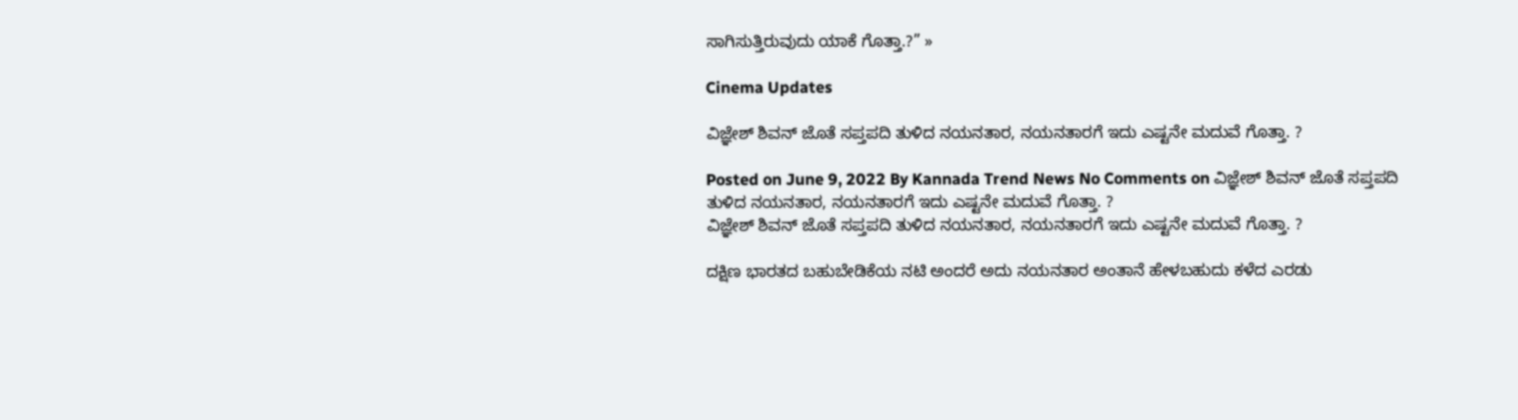ಸಾಗಿಸುತ್ತಿರುವುದು ಯಾಕೆ ಗೊತ್ತಾ.?” »

Cinema Updates

ವಿಜ್ಞೇಶ್ ಶಿವನ್ ಜೊತೆ ಸಪ್ತಪದಿ ತುಳಿದ ನಯನತಾರ, ನಯನತಾರಗೆ ಇದು ಎಷ್ಟನೇ ಮದುವೆ ಗೊತ್ತಾ. ?

Posted on June 9, 2022 By Kannada Trend News No Comments on ವಿಜ್ಞೇಶ್ ಶಿವನ್ ಜೊತೆ ಸಪ್ತಪದಿ ತುಳಿದ ನಯನತಾರ, ನಯನತಾರಗೆ ಇದು ಎಷ್ಟನೇ ಮದುವೆ ಗೊತ್ತಾ. ?
ವಿಜ್ಞೇಶ್ ಶಿವನ್ ಜೊತೆ ಸಪ್ತಪದಿ ತುಳಿದ ನಯನತಾರ, ನಯನತಾರಗೆ ಇದು ಎಷ್ಟನೇ ಮದುವೆ ಗೊತ್ತಾ. ?

ದಕ್ಷಿಣ ಭಾರತದ ಬಹುಬೇಡಿಕೆಯ ನಟಿ ಅಂದರೆ ಅದು ನಯನತಾರ ಅಂತಾನೆ ಹೇಳಬಹುದು ಕಳೆದ ಎರಡು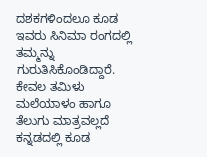ದಶಕಗಳಿಂದಲೂ ಕೂಡ ಇವರು ಸಿನಿಮಾ ರಂಗದಲ್ಲಿ ತಮ್ಮನ್ನು ಗುರುತಿಸಿಕೊಂಡಿದ್ದಾರೆ. ಕೇವಲ ತಮಿಳು ಮಲೆಯಾಳಂ ಹಾಗೂ ತೆಲುಗು ಮಾತ್ರವಲ್ಲದೆ ಕನ್ನಡದಲ್ಲಿ ಕೂಡ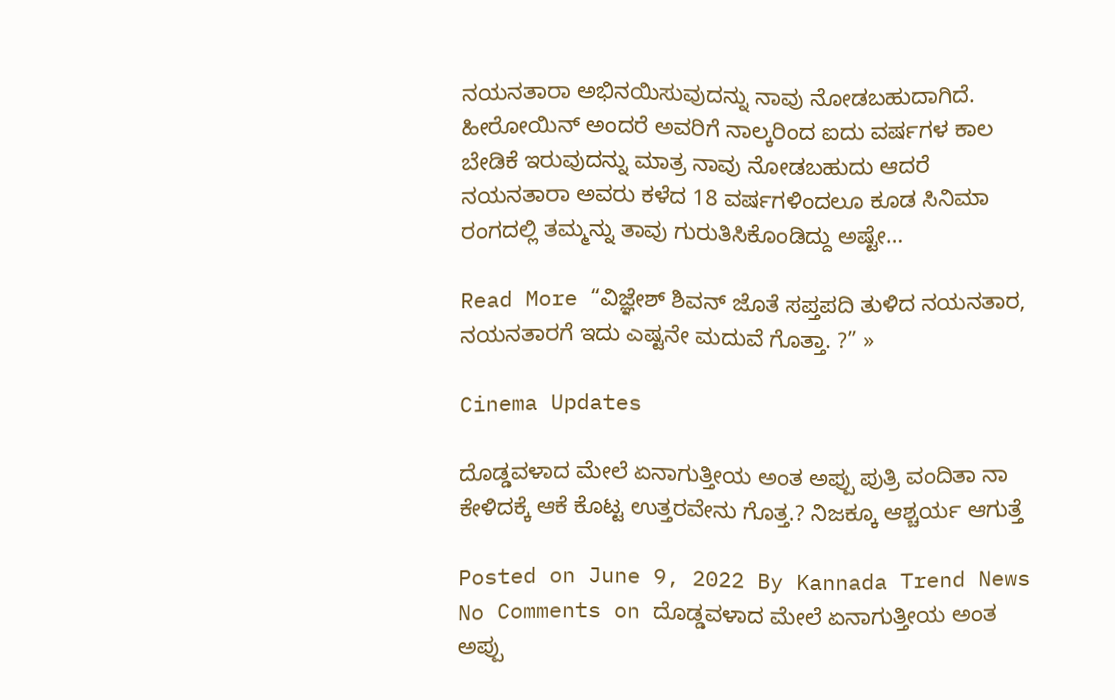ನಯನತಾರಾ ಅಭಿನಯಿಸುವುದನ್ನು ನಾವು ನೋಡಬಹುದಾಗಿದೆ. ಹೀರೋಯಿನ್ ಅಂದರೆ ಅವರಿಗೆ ನಾಲ್ಕರಿಂದ ಐದು ವರ್ಷಗಳ ಕಾಲ ಬೇಡಿಕೆ ಇರುವುದನ್ನು ಮಾತ್ರ ನಾವು ನೋಡಬಹುದು ಆದರೆ ನಯನತಾರಾ ಅವರು ಕಳೆದ 18 ವರ್ಷಗಳಿಂದಲೂ ಕೂಡ ಸಿನಿಮಾ ರಂಗದಲ್ಲಿ ತಮ್ಮನ್ನು ತಾವು ಗುರುತಿಸಿಕೊಂಡಿದ್ದು ಅಷ್ಟೇ…

Read More “ವಿಜ್ಞೇಶ್ ಶಿವನ್ ಜೊತೆ ಸಪ್ತಪದಿ ತುಳಿದ ನಯನತಾರ, ನಯನತಾರಗೆ ಇದು ಎಷ್ಟನೇ ಮದುವೆ ಗೊತ್ತಾ. ?” »

Cinema Updates

ದೊಡ್ಡವಳಾದ ಮೇಲೆ ಏನಾಗುತ್ತೀಯ ಅಂತ ಅಪ್ಪು ಪುತ್ರಿ ವಂದಿತಾ ನಾ ಕೇಳಿದಕ್ಕೆ ಆಕೆ ಕೊಟ್ಟ ಉತ್ತರವೇನು ಗೊತ್ತ.? ನಿಜಕ್ಕೂ ಆಶ್ಚರ್ಯ ಆಗುತ್ತೆ

Posted on June 9, 2022 By Kannada Trend News No Comments on ದೊಡ್ಡವಳಾದ ಮೇಲೆ ಏನಾಗುತ್ತೀಯ ಅಂತ ಅಪ್ಪು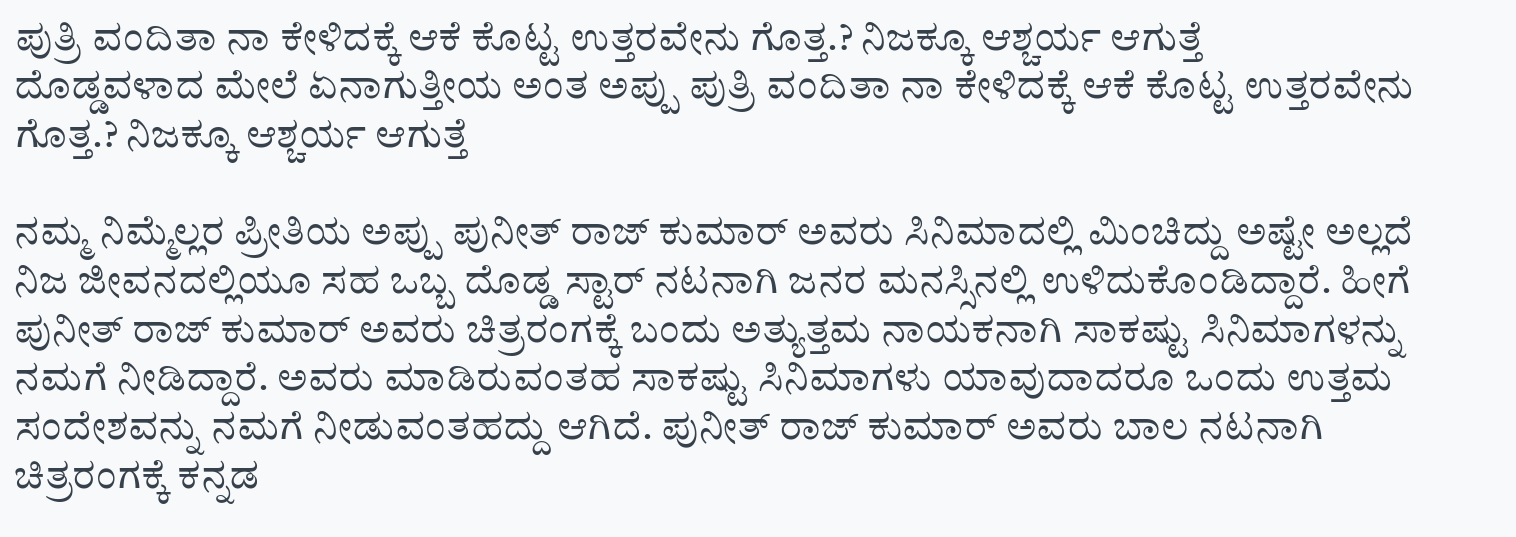ಪುತ್ರಿ ವಂದಿತಾ ನಾ ಕೇಳಿದಕ್ಕೆ ಆಕೆ ಕೊಟ್ಟ ಉತ್ತರವೇನು ಗೊತ್ತ.? ನಿಜಕ್ಕೂ ಆಶ್ಚರ್ಯ ಆಗುತ್ತೆ
ದೊಡ್ಡವಳಾದ ಮೇಲೆ ಏನಾಗುತ್ತೀಯ ಅಂತ ಅಪ್ಪು ಪುತ್ರಿ ವಂದಿತಾ ನಾ ಕೇಳಿದಕ್ಕೆ ಆಕೆ ಕೊಟ್ಟ ಉತ್ತರವೇನು ಗೊತ್ತ.? ನಿಜಕ್ಕೂ ಆಶ್ಚರ್ಯ ಆಗುತ್ತೆ

ನಮ್ಮ ನಿಮ್ಮೆಲ್ಲರ ಪ್ರೀತಿಯ ಅಪ್ಪು ಪುನೀತ್ ರಾಜ್ ಕುಮಾರ್ ಅವರು ಸಿನಿಮಾದಲ್ಲಿ ಮಿಂಚಿದ್ದು ಅಷ್ಟೇ ಅಲ್ಲದೆ ನಿಜ ಜೀವನದಲ್ಲಿಯೂ ಸಹ ಒಬ್ಬ ದೊಡ್ಡ ಸ್ಟಾರ್ ನಟನಾಗಿ ಜನರ ಮನಸ್ಸಿನಲ್ಲಿ ಉಳಿದುಕೊಂಡಿದ್ದಾರೆ. ಹೀಗೆ ಪುನೀತ್ ರಾಜ್ ಕುಮಾರ್ ಅವರು ಚಿತ್ರರಂಗಕ್ಕೆ ಬಂದು ಅತ್ಯುತ್ತಮ ನಾಯಕನಾಗಿ ಸಾಕಷ್ಟು ಸಿನಿಮಾಗಳನ್ನು ನಮಗೆ ನೀಡಿದ್ದಾರೆ. ಅವರು ಮಾಡಿರುವಂತಹ ಸಾಕಷ್ಟು ಸಿನಿಮಾಗಳು ಯಾವುದಾದರೂ ಒಂದು ಉತ್ತಮ ಸಂದೇಶವನ್ನು ನಮಗೆ ನೀಡುವಂತಹದ್ದು ಆಗಿದೆ. ಪುನೀತ್ ರಾಜ್ ಕುಮಾರ್ ಅವರು ಬಾಲ ನಟನಾಗಿ ಚಿತ್ರರಂಗಕ್ಕೆ ಕನ್ನಡ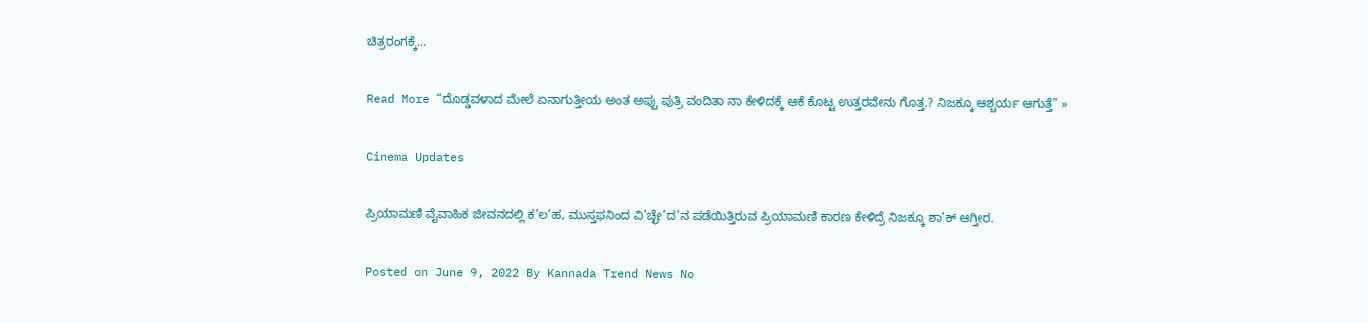ಚಿತ್ರರಂಗಕ್ಕೆ…

Read More “ದೊಡ್ಡವಳಾದ ಮೇಲೆ ಏನಾಗುತ್ತೀಯ ಅಂತ ಅಪ್ಪು ಪುತ್ರಿ ವಂದಿತಾ ನಾ ಕೇಳಿದಕ್ಕೆ ಆಕೆ ಕೊಟ್ಟ ಉತ್ತರವೇನು ಗೊತ್ತ.? ನಿಜಕ್ಕೂ ಆಶ್ಚರ್ಯ ಆಗುತ್ತೆ” »

Cinema Updates

ಪ್ರಿಯಾಮಣಿ ವೈವಾಹಿಕ ಜೀವನದಲ್ಲಿ ಕ’ಲ’ಹ, ಮುಸ್ತಫನಿಂದ ವಿ’ಚ್ಛೇ’ದ’ನ ಪಡೆಯಿತ್ತಿರುವ ಪ್ರಿಯಾಮಣಿ ಕಾರಣ ಕೇಳಿದ್ರೆ ನಿಜಕ್ಕೂ ಶಾ’ಕ್ ಆಗ್ತೀರ.

Posted on June 9, 2022 By Kannada Trend News No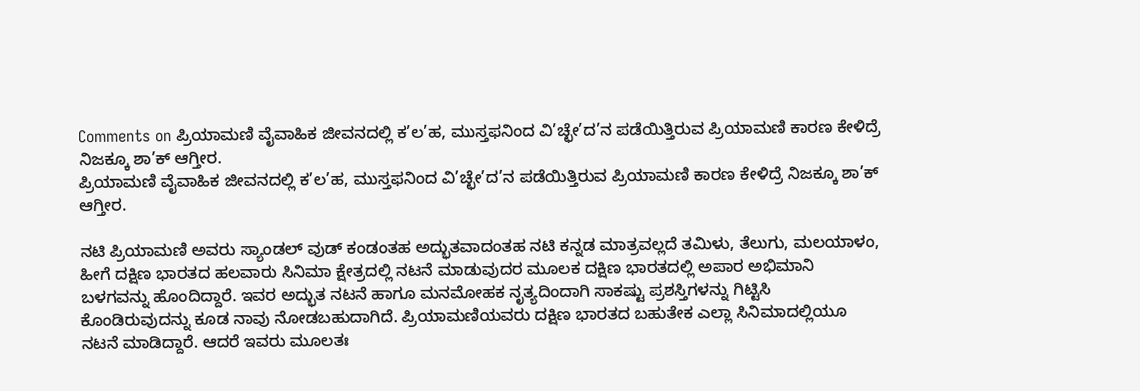Comments on ಪ್ರಿಯಾಮಣಿ ವೈವಾಹಿಕ ಜೀವನದಲ್ಲಿ ಕ’ಲ’ಹ, ಮುಸ್ತಫನಿಂದ ವಿ’ಚ್ಛೇ’ದ’ನ ಪಡೆಯಿತ್ತಿರುವ ಪ್ರಿಯಾಮಣಿ ಕಾರಣ ಕೇಳಿದ್ರೆ ನಿಜಕ್ಕೂ ಶಾ’ಕ್ ಆಗ್ತೀರ.
ಪ್ರಿಯಾಮಣಿ ವೈವಾಹಿಕ ಜೀವನದಲ್ಲಿ ಕ’ಲ’ಹ, ಮುಸ್ತಫನಿಂದ ವಿ’ಚ್ಛೇ’ದ’ನ ಪಡೆಯಿತ್ತಿರುವ ಪ್ರಿಯಾಮಣಿ ಕಾರಣ ಕೇಳಿದ್ರೆ ನಿಜಕ್ಕೂ ಶಾ’ಕ್ ಆಗ್ತೀರ.

ನಟಿ ಪ್ರಿಯಾಮಣಿ ಅವರು ಸ್ಯಾಂಡಲ್ ವುಡ್ ಕಂಡಂತಹ ಅದ್ಭುತವಾದಂತಹ ನಟಿ ಕನ್ನಡ ಮಾತ್ರವಲ್ಲದೆ ತಮಿಳು, ತೆಲುಗು, ಮಲಯಾಳಂ, ಹೀಗೆ ದಕ್ಷಿಣ ಭಾರತದ ಹಲವಾರು ಸಿನಿಮಾ ಕ್ಷೇತ್ರದಲ್ಲಿ ನಟನೆ ಮಾಡುವುದರ ಮೂಲಕ ದಕ್ಷಿಣ ಭಾರತದಲ್ಲಿ ಅಪಾರ ಅಭಿಮಾನಿ ಬಳಗವನ್ನು ಹೊಂದಿದ್ದಾರೆ. ಇವರ ಅದ್ಭುತ ನಟನೆ ಹಾಗೂ ಮನಮೋಹಕ ನೃತ್ಯದಿಂದಾಗಿ ಸಾಕಷ್ಟು ಪ್ರಶಸ್ತಿಗಳನ್ನು ಗಿಟ್ಟಿಸಿ ಕೊಂಡಿರುವುದನ್ನು ಕೂಡ ನಾವು ನೋಡಬಹುದಾಗಿದೆ. ಪ್ರಿಯಾಮಣಿಯವರು ದಕ್ಷಿಣ ಭಾರತದ ಬಹುತೇಕ ಎಲ್ಲಾ ಸಿನಿಮಾದಲ್ಲಿಯೂ ನಟನೆ ಮಾಡಿದ್ದಾರೆ. ಆದರೆ ಇವರು ಮೂಲತಃ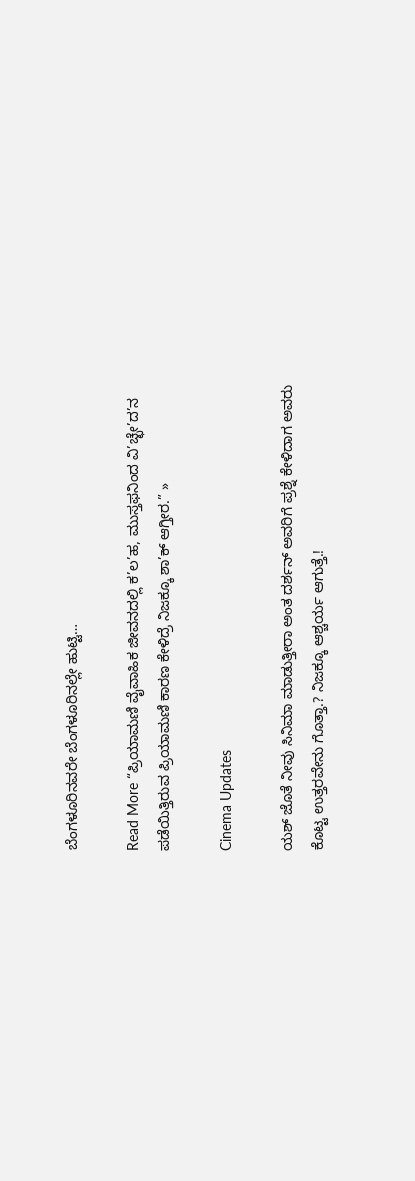ಬೆಂಗಳೂರಿನವರೇ ಬೆಂಗಳೂರಿನಲ್ಲೇ ಹುಟ್ಟಿ…

Read More “ಪ್ರಿಯಾಮಣಿ ವೈವಾಹಿಕ ಜೀವನದಲ್ಲಿ ಕ’ಲ’ಹ, ಮುಸ್ತಫನಿಂದ ವಿ’ಚ್ಛೇ’ದ’ನ ಪಡೆಯಿತ್ತಿರುವ ಪ್ರಿಯಾಮಣಿ ಕಾರಣ ಕೇಳಿದ್ರೆ ನಿಜಕ್ಕೂ ಶಾ’ಕ್ ಆಗ್ತೀರ.” »

Cinema Updates

ಯಶ್ ಜೊತೆ ನೀವು ಸಿನಿಮಾ ಮಾಡುತ್ತೀರಾ ಅಂತ ದರ್ಶನ್ ಅವರಿಗೆ ಪ್ರಶ್ನೆ ಕೇಳಿದಾಗ ಅವರು ಕೊಟ್ಟ ಉತ್ತರವೇನು ಗೊತ್ತಾ‌.? ನಿಜಕ್ಕೂ ಆಶ್ಚರ್ಯ ಆಗುತ್ತೆ.!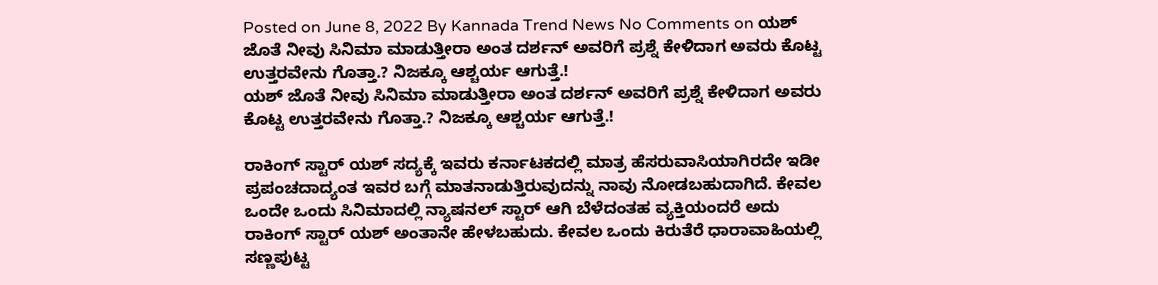Posted on June 8, 2022 By Kannada Trend News No Comments on ಯಶ್ ಜೊತೆ ನೀವು ಸಿನಿಮಾ ಮಾಡುತ್ತೀರಾ ಅಂತ ದರ್ಶನ್ ಅವರಿಗೆ ಪ್ರಶ್ನೆ ಕೇಳಿದಾಗ ಅವರು ಕೊಟ್ಟ ಉತ್ತರವೇನು ಗೊತ್ತಾ‌.? ನಿಜಕ್ಕೂ ಆಶ್ಚರ್ಯ ಆಗುತ್ತೆ.!
ಯಶ್ ಜೊತೆ ನೀವು ಸಿನಿಮಾ ಮಾಡುತ್ತೀರಾ ಅಂತ ದರ್ಶನ್ ಅವರಿಗೆ ಪ್ರಶ್ನೆ ಕೇಳಿದಾಗ ಅವರು ಕೊಟ್ಟ ಉತ್ತರವೇನು ಗೊತ್ತಾ‌.? ನಿಜಕ್ಕೂ ಆಶ್ಚರ್ಯ ಆಗುತ್ತೆ.!

ರಾಕಿಂಗ್ ಸ್ಟಾರ್ ಯಶ್ ಸದ್ಯಕ್ಕೆ ಇವರು ಕರ್ನಾಟಕದಲ್ಲಿ ಮಾತ್ರ ಹೆಸರುವಾಸಿಯಾಗಿರದೇ ಇಡೀ ಪ್ರಪಂಚದಾದ್ಯಂತ ಇವರ ಬಗ್ಗೆ ಮಾತನಾಡುತ್ತಿರುವುದನ್ನು ನಾವು ನೋಡಬಹುದಾಗಿದೆ. ಕೇವಲ ಒಂದೇ ಒಂದು ಸಿನಿಮಾದಲ್ಲಿ ನ್ಯಾಷನಲ್ ಸ್ಟಾರ್ ಆಗಿ ಬೆಳೆದಂತಹ ವ್ಯಕ್ತಿಯಂದರೆ ಅದು ರಾಕಿಂಗ್ ಸ್ಟಾರ್ ಯಶ್ ಅಂತಾನೇ ಹೇಳಬಹುದು. ಕೇವಲ ಒಂದು ಕಿರುತೆರೆ ಧಾರಾವಾಹಿಯಲ್ಲಿ ಸಣ್ಣಪುಟ್ಟ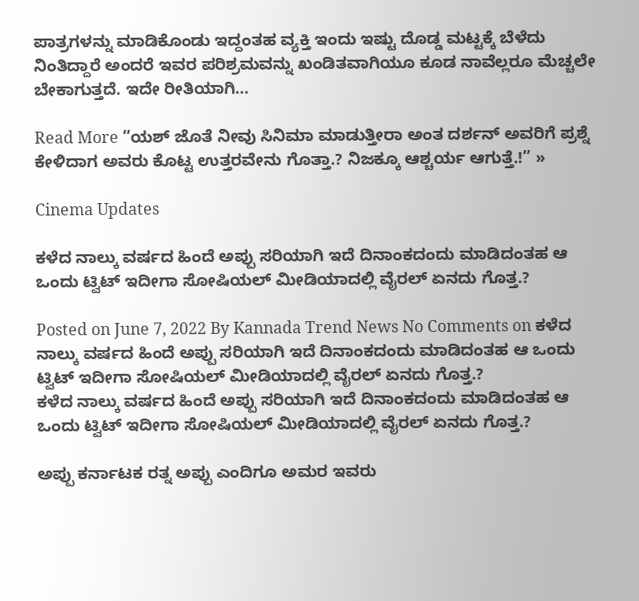ಪಾತ್ರಗಳನ್ನು ಮಾಡಿಕೊಂಡು ಇದ್ದಂತಹ ವ್ಯಕ್ತಿ ಇಂದು ಇಷ್ಟು ದೊಡ್ಡ ಮಟ್ಟಕ್ಕೆ ಬೆಳೆದು ನಿಂತಿದ್ದಾರೆ ಅಂದರೆ ಇವರ ಪರಿಶ್ರಮವನ್ನು ಖಂಡಿತವಾಗಿಯೂ ಕೂಡ ನಾವೆಲ್ಲರೂ ಮೆಚ್ಚಲೇ ಬೇಕಾಗುತ್ತದೆ. ಇದೇ ರೀತಿಯಾಗಿ…

Read More “ಯಶ್ ಜೊತೆ ನೀವು ಸಿನಿಮಾ ಮಾಡುತ್ತೀರಾ ಅಂತ ದರ್ಶನ್ ಅವರಿಗೆ ಪ್ರಶ್ನೆ ಕೇಳಿದಾಗ ಅವರು ಕೊಟ್ಟ ಉತ್ತರವೇನು ಗೊತ್ತಾ‌.? ನಿಜಕ್ಕೂ ಆಶ್ಚರ್ಯ ಆಗುತ್ತೆ.!” »

Cinema Updates

ಕಳೆದ ನಾಲ್ಕು ವರ್ಷದ ಹಿಂದೆ ಅಪ್ಪು ಸರಿಯಾಗಿ ಇದೆ ದಿನಾಂಕದಂದು ಮಾಡಿದಂತಹ ಆ ಒಂದು ಟ್ವಿಟ್ ಇದೀಗಾ ಸೋಷಿಯಲ್ ಮೀಡಿಯಾದಲ್ಲಿ‌ ವೈರಲ್ ಏನದು ಗೊತ್ತ.?

Posted on June 7, 2022 By Kannada Trend News No Comments on ಕಳೆದ ನಾಲ್ಕು ವರ್ಷದ ಹಿಂದೆ ಅಪ್ಪು ಸರಿಯಾಗಿ ಇದೆ ದಿನಾಂಕದಂದು ಮಾಡಿದಂತಹ ಆ ಒಂದು ಟ್ವಿಟ್ ಇದೀಗಾ ಸೋಷಿಯಲ್ ಮೀಡಿಯಾದಲ್ಲಿ‌ ವೈರಲ್ ಏನದು ಗೊತ್ತ.?
ಕಳೆದ ನಾಲ್ಕು ವರ್ಷದ ಹಿಂದೆ ಅಪ್ಪು ಸರಿಯಾಗಿ ಇದೆ ದಿನಾಂಕದಂದು ಮಾಡಿದಂತಹ ಆ ಒಂದು ಟ್ವಿಟ್ ಇದೀಗಾ ಸೋಷಿಯಲ್ ಮೀಡಿಯಾದಲ್ಲಿ‌ ವೈರಲ್ ಏನದು ಗೊತ್ತ.?

ಅಪ್ಪು ಕರ್ನಾಟಕ ರತ್ನ ಅಪ್ಪು ಎಂದಿಗೂ ಅಮರ ಇವರು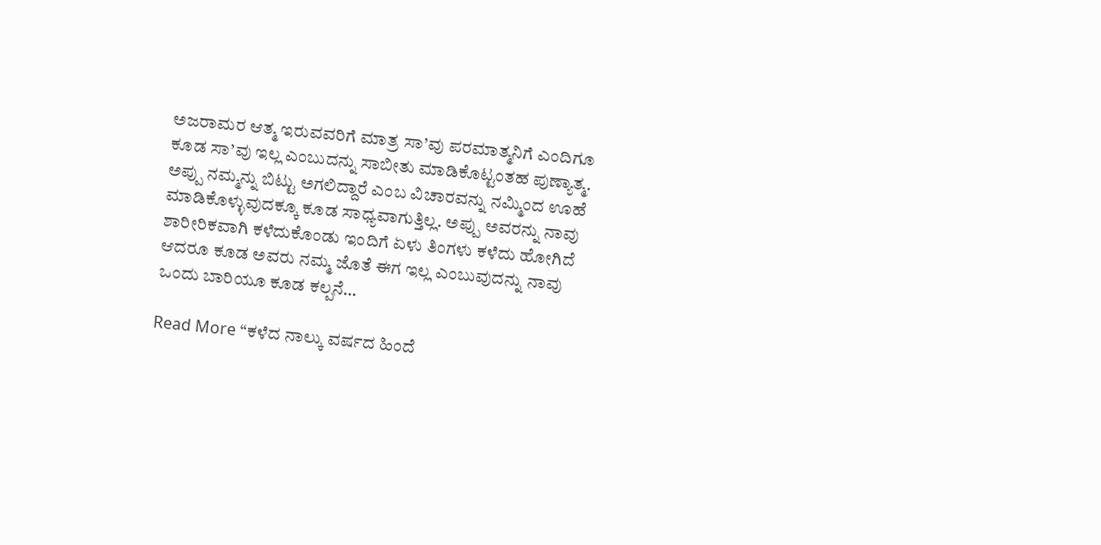ಅಜರಾಮರ ಆತ್ಮ ಇರುವವರಿಗೆ ಮಾತ್ರ ಸಾ’ವು ಪರಮಾತ್ಮನಿಗೆ ಎಂದಿಗೂ ಕೂಡ ಸಾ’ವು ಇಲ್ಲ ಎಂಬುದನ್ನು ಸಾಬೀತು ಮಾಡಿಕೊಟ್ಟಂತಹ ಪುಣ್ಯಾತ್ಮ. ಅಪ್ಪು ನಮ್ಮನ್ನು ಬಿಟ್ಟು ಅಗಲಿದ್ದಾರೆ ಎಂಬ ವಿಚಾರವನ್ನು ನಮ್ಮಿಂದ ಊಹೆ ಮಾಡಿಕೊಳ್ಳುವುದಕ್ಕೂ ಕೂಡ ಸಾಧ್ಯವಾಗುತ್ತಿಲ್ಲ. ಅಪ್ಪು ಅವರನ್ನು ನಾವು ಶಾರೀರಿಕವಾಗಿ ಕಳೆದುಕೊಂಡು ಇಂದಿಗೆ ಏಳು ತಿಂಗಳು ಕಳೆದು ಹೋಗಿದೆ ಆದರೂ ಕೂಡ ಅವರು ನಮ್ಮ ಜೊತೆ ಈಗ ಇಲ್ಲ ಎಂಬುವುದನ್ನು ನಾವು ಒಂದು ಬಾರಿಯೂ ಕೂಡ ಕಲ್ಪನೆ…

Read More “ಕಳೆದ ನಾಲ್ಕು ವರ್ಷದ ಹಿಂದೆ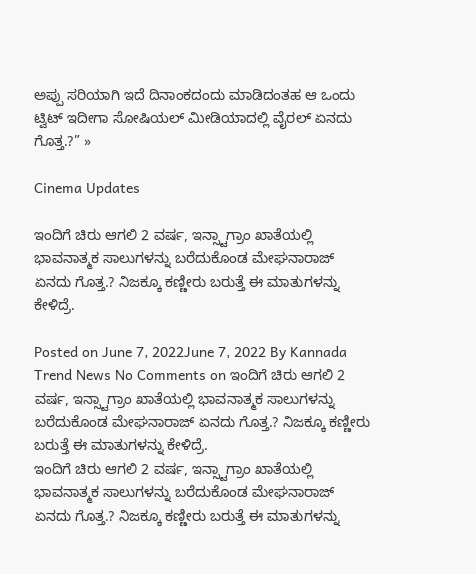ಅಪ್ಪು ಸರಿಯಾಗಿ ಇದೆ ದಿನಾಂಕದಂದು ಮಾಡಿದಂತಹ ಆ ಒಂದು ಟ್ವಿಟ್ ಇದೀಗಾ ಸೋಷಿಯಲ್ ಮೀಡಿಯಾದಲ್ಲಿ‌ ವೈರಲ್ ಏನದು ಗೊತ್ತ.?” »

Cinema Updates

ಇಂದಿಗೆ ಚಿರು ಆಗಲಿ 2 ವರ್ಷ, ಇನ್ಸ್ಟಾಗ್ರಾಂ ಖಾತೆಯಲ್ಲಿ ಭಾವನಾತ್ಮಕ ಸಾಲುಗಳನ್ನು ಬರೆದುಕೊಂಡ ಮೇಘನಾರಾಜ್ ಏನದು ಗೊತ್ತ.? ನಿಜಕ್ಕೂ ಕಣ್ಣೀರು ಬರುತ್ತೆ ಈ ಮಾತುಗಳನ್ನು ಕೇಳಿದ್ರೆ.

Posted on June 7, 2022June 7, 2022 By Kannada Trend News No Comments on ಇಂದಿಗೆ ಚಿರು ಆಗಲಿ 2 ವರ್ಷ, ಇನ್ಸ್ಟಾಗ್ರಾಂ ಖಾತೆಯಲ್ಲಿ ಭಾವನಾತ್ಮಕ ಸಾಲುಗಳನ್ನು ಬರೆದುಕೊಂಡ ಮೇಘನಾರಾಜ್ ಏನದು ಗೊತ್ತ.? ನಿಜಕ್ಕೂ ಕಣ್ಣೀರು ಬರುತ್ತೆ ಈ ಮಾತುಗಳನ್ನು ಕೇಳಿದ್ರೆ.
ಇಂದಿಗೆ ಚಿರು ಆಗಲಿ 2 ವರ್ಷ, ಇನ್ಸ್ಟಾಗ್ರಾಂ ಖಾತೆಯಲ್ಲಿ ಭಾವನಾತ್ಮಕ ಸಾಲುಗಳನ್ನು ಬರೆದುಕೊಂಡ ಮೇಘನಾರಾಜ್ ಏನದು ಗೊತ್ತ.? ನಿಜಕ್ಕೂ ಕಣ್ಣೀರು ಬರುತ್ತೆ ಈ ಮಾತುಗಳನ್ನು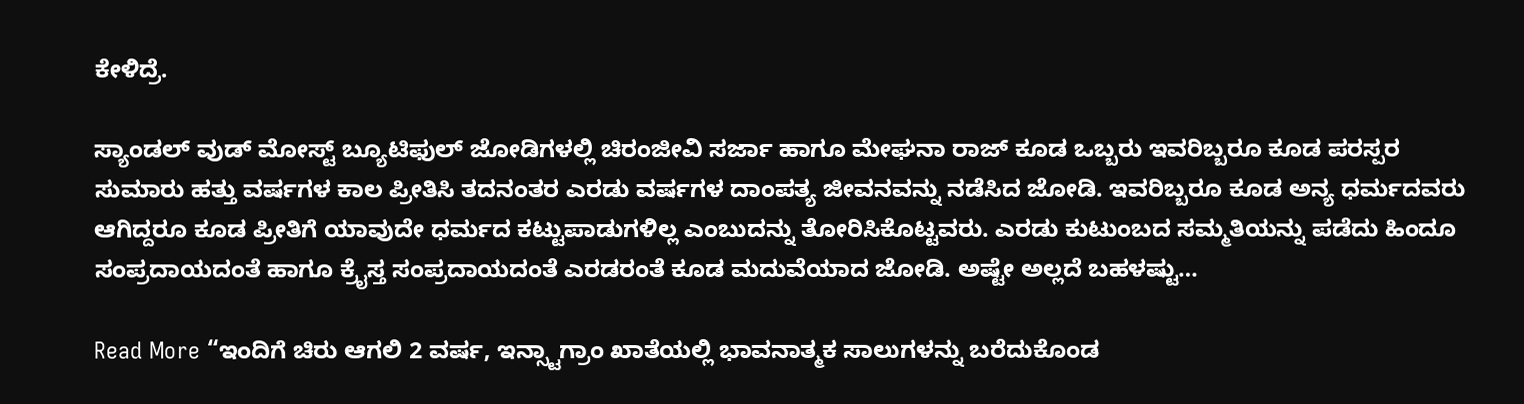ಕೇಳಿದ್ರೆ.

ಸ್ಯಾಂಡಲ್ ವುಡ್‌ ಮೋಸ್ಟ್ ಬ್ಯೂಟಿಫುಲ್ ಜೋಡಿಗಳಲ್ಲಿ ಚಿರಂಜೀವಿ ಸರ್ಜಾ ಹಾಗೂ ಮೇಘನಾ ರಾಜ್ ಕೂಡ ಒಬ್ಬರು ಇವರಿಬ್ಬರೂ ಕೂಡ ಪರಸ್ಪರ ಸುಮಾರು ಹತ್ತು ವರ್ಷಗಳ ಕಾಲ ಪ್ರೀತಿಸಿ ತದನಂತರ ಎರಡು ವರ್ಷಗಳ ದಾಂಪತ್ಯ ಜೀವನವನ್ನು ನಡೆಸಿದ ಜೋಡಿ. ಇವರಿಬ್ಬರೂ ಕೂಡ ಅನ್ಯ ಧರ್ಮದವರು ಆಗಿದ್ದರೂ ಕೂಡ ಪ್ರೀತಿಗೆ ಯಾವುದೇ ಧರ್ಮದ ಕಟ್ಟುಪಾಡುಗಳಿಲ್ಲ ಎಂಬುದನ್ನು ತೋರಿಸಿಕೊಟ್ಟವರು. ಎರಡು ಕುಟುಂಬದ ಸಮ್ಮತಿಯನ್ನು ಪಡೆದು ಹಿಂದೂ ಸಂಪ್ರದಾಯದಂತೆ ಹಾಗೂ ಕ್ರೈಸ್ತ ಸಂಪ್ರದಾಯದಂತೆ ಎರಡರಂತೆ ಕೂಡ ಮದುವೆಯಾದ ಜೋಡಿ. ಅಷ್ಟೇ ಅಲ್ಲದೆ ಬಹಳಷ್ಟು…

Read More “ಇಂದಿಗೆ ಚಿರು ಆಗಲಿ 2 ವರ್ಷ, ಇನ್ಸ್ಟಾಗ್ರಾಂ ಖಾತೆಯಲ್ಲಿ ಭಾವನಾತ್ಮಕ ಸಾಲುಗಳನ್ನು ಬರೆದುಕೊಂಡ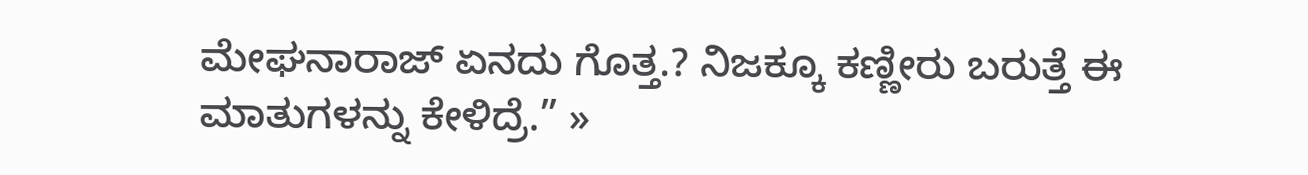ಮೇಘನಾರಾಜ್ ಏನದು ಗೊತ್ತ.? ನಿಜಕ್ಕೂ ಕಣ್ಣೀರು ಬರುತ್ತೆ ಈ ಮಾತುಗಳನ್ನು ಕೇಳಿದ್ರೆ.” »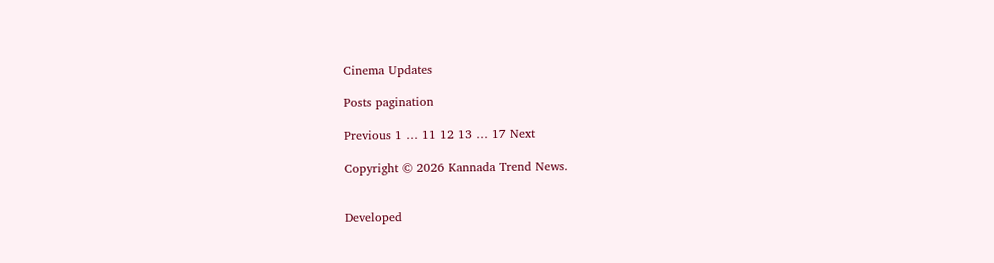Cinema Updates

Posts pagination

Previous 1 … 11 12 13 … 17 Next

Copyright © 2026 Kannada Trend News.


Developed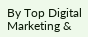By Top Digital Marketing &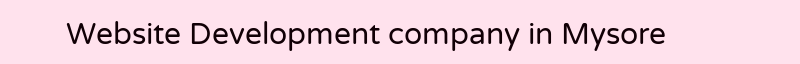Website Development company in Mysore